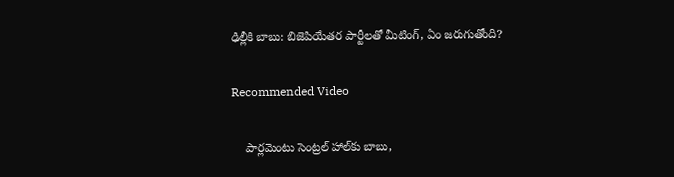ఢిల్లీకి బాబు: బిజెపియేతర పార్టీలతో మీటింగ్, ఏం జరుగుతోంది?

Recommended Video

    పార్లమెంటు సెంట్రల్ హాల్‌కు బాబు,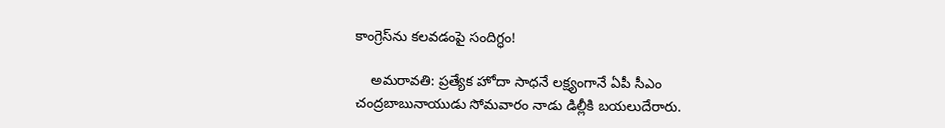కాంగ్రెస్‌ను కలవడంపై సందిగ్ధం!

    అమరావతి: ప్రత్యేక హోదా సాధనే లక్ష్యంగానే ఏపీ సీఎం చంద్రబాబునాయుడు సోమవారం నాడు డిల్లీకి బయలుదేరారు.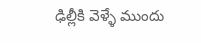ఢిల్లీకి వెళ్ళే ముందు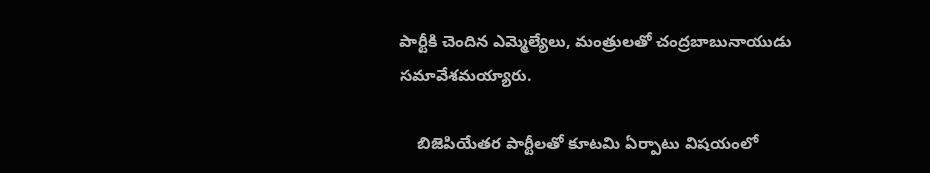పార్టీకి చెందిన ఎమ్మెల్యేలు, మంత్రులతో చంద్రబాబునాయుడు సమావేశమయ్యారు.

    బిజెపియేతర పార్టీలతో కూటమి ఏర్పాటు విషయంలో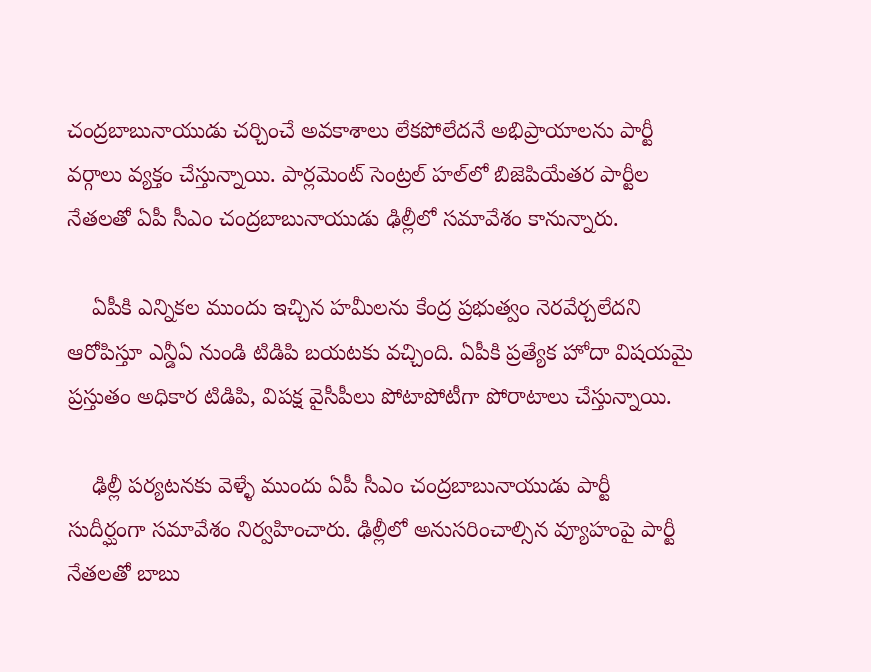చంద్రబాబునాయుడు చర్చించే అవకాశాలు లేకపోలేదనే అభిప్రాయాలను పార్టీ వర్గాలు వ్యక్తం చేస్తున్నాయి. పార్లమెంట్ సెంట్రల్ హల్‌లో బిజెపియేతర పార్టీల నేతలతో ఏపీ సీఎం చంద్రబాబునాయుడు ఢిల్లీలో సమావేశం కానున్నారు.

    ఏపీకి ఎన్నికల ముందు ఇచ్చిన హమీలను కేంద్ర ప్రభుత్వం నెరవేర్చలేదని ఆరోపిస్తూ ఎన్డీఏ నుండి టిడిపి బయటకు వచ్చింది. ఏపీకి ప్రత్యేక హోదా విషయమై ప్రస్తుతం అధికార టిడిపి, విపక్ష వైసీపీలు పోటాపోటీగా పోరాటాలు చేస్తున్నాయి.

    ఢిల్లీ పర్యటనకు వెళ్ళే ముందు ఏపీ సీఎం చంద్రబాబునాయుడు పార్టీ సుదీర్ఘంగా సమావేశం నిర్వహించారు. ఢిల్లీలో అనుసరించాల్సిన వ్యూహంపై పార్టీ నేతలతో బాబు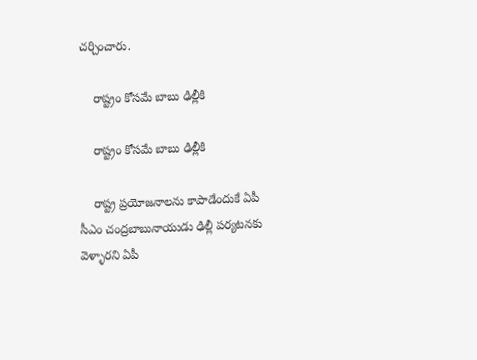చర్చించారు.

    రాష్ట్రం కోసమే బాబు ఢిల్లీకి

    రాష్ట్రం కోసమే బాబు ఢిల్లీకి

    రాష్ట్ర ప్రయోజనాలను కాపాడేందుకే ఏపీ సీఎం చంద్రబాబునాయుడు ఢిల్లీ పర్యటనకు వెళ్ళారని ఏపీ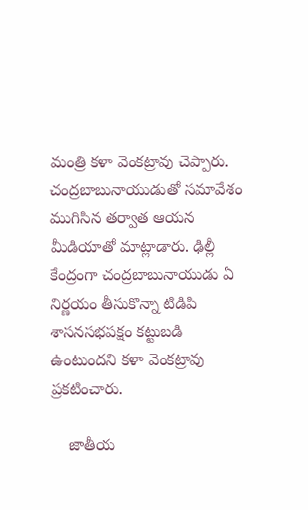మంత్రి కళా వెంకట్రావు చెప్పారు. చంద్రబాబునాయుడుతో సమావేశం ముగిసిన తర్వాత ఆయన మీడియాతో మాట్లాడారు. ఢిల్లీ కేంద్రంగా చంద్రబాబునాయుడు ఏ నిర్ణయం తీసుకొన్నా టిడిపి శాసనసభపక్షం కట్టుబడి ఉంటుందని కళా వెంకట్రావు ప్రకటించారు.

    జాతీయ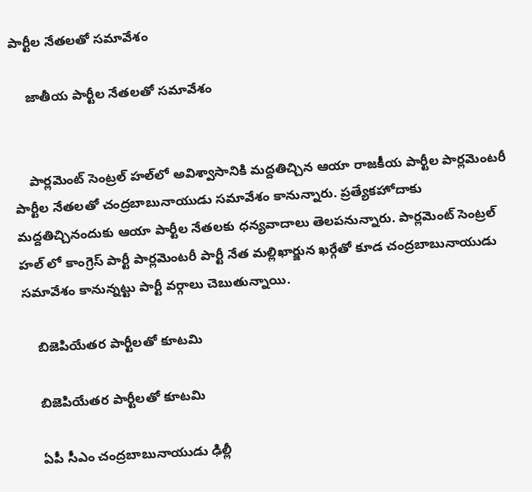పార్టీల నేతలతో సమావేశం

    జాతీయ పార్టీల నేతలతో సమావేశం


    పార్లమెంట్ సెంట్రల్ హల్‌లో అవిశ్వాసానికి మద్దతిచ్చిన ఆయా రాజకీయ పార్టీల పార్లమెంటరీ పార్టీల నేతలతో చంద్రబాబునాయుడు సమావేశం కానున్నారు. ప్రత్యేకహోదాకు మద్దతిచ్చినందుకు ఆయా పార్టీల నేతలకు ధన్యవాదాలు తెలపనున్నారు. పార్లమెంట్ సెంట్రల్ హల్ లో కాంగ్రెస్ పార్టీ పార్లమెంటరీ పార్టీ నేత మల్లిఖార్జున ఖర్గేతో కూడ చంద్రబాబునాయుడు సమావేశం కానున్నట్టు పార్టీ వర్గాలు చెబుతున్నాయి.

    బిజెపియేతర పార్టీలతో కూటమి

    బిజెపియేతర పార్టీలతో కూటమి

    ఏపీ సీఎం చంద్రబాబునాయుడు ఢిల్లీ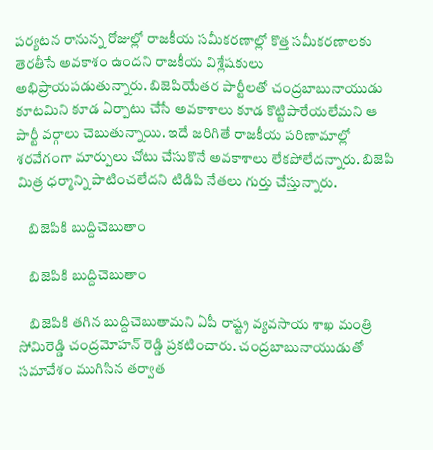పర్యటన రానున్న రోజుల్లో రాజకీయ సమీకరణాల్లో కొత్త సమీకరణాలకు తెరతీసే అవకాశం ఉందని రాజకీయ విశ్లేషకులు అభిప్రాయపడుతున్నారు. బిజెపియేతర పార్టీలతో చంద్రబాబునాయుడు కూటమిని కూడ ఏర్పాటు చేసే అవకాశాలు కూడ కొట్టిపారేయలేమని ఆ పార్టీ వర్గాలు చెబుతున్నాయి. ఇదే జరిగితే రాజకీయ పరిణామాల్లో శరవేగంగా మార్పులు చోటు చేసుకొనే అవకాశాలు లేకపోలేదన్నారు. బిజెపి మిత్ర ధర్మాన్ని పాటించలేదని టిడిపి నేతలు గుర్తు చేస్తున్నారు.

    బిజెపికి బుద్దిచెబుతాం

    బిజెపికి బుద్దిచెబుతాం

    బిజెపికి తగిన బుద్దిచెబుతామని ఏపీ రాష్ట్ర వ్యవసాయ శాఖ మంత్రి సోమిరెడ్డి చంద్రమోహన్ రెడ్డి ప్రకటించారు. చంద్రబాబునాయుడుతో సమావేశం ముగిసిన తర్వాత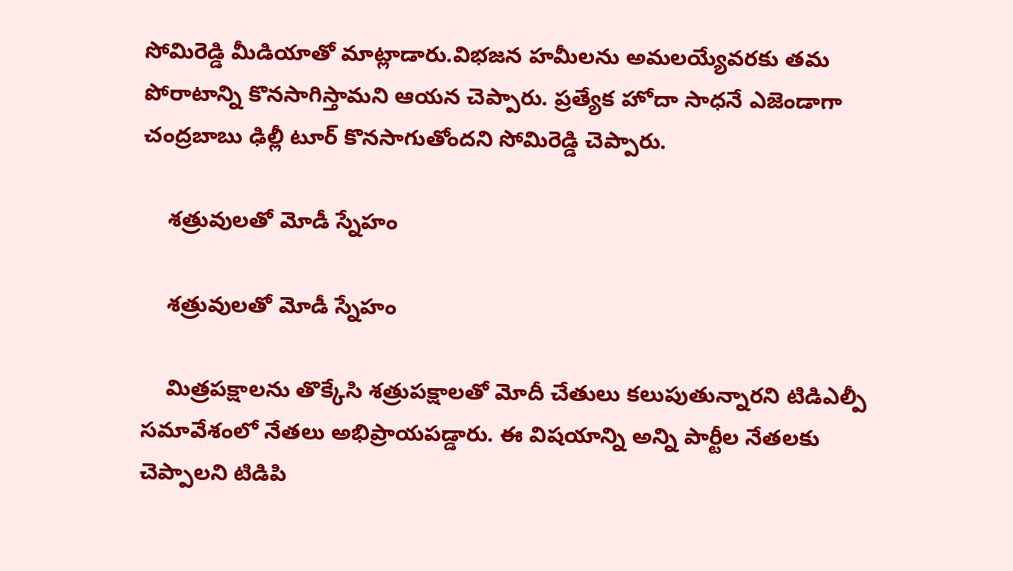సోమిరెడ్డి మీడియాతో మాట్లాడారు.విభజన హమీలను అమలయ్యేవరకు తమ పోరాటాన్ని కొనసాగిస్తామని ఆయన చెప్పారు. ప్రత్యేక హోదా సాధనే ఎజెండాగా చంద్రబాబు ఢిల్లీ టూర్‌ కొనసాగుతోందని సోమిరెడ్డి చెప్పారు.

    శత్రువులతో మోడీ స్నేహం

    శత్రువులతో మోడీ స్నేహం

    మిత్రపక్షాలను తొక్కేసి శత్రుపక్షాలతో మోదీ చేతులు కలుపుతున్నారని టిడిఎల్పీ సమావేశంలో నేతలు అభిప్రాయపడ్డారు. ఈ విషయాన్ని అన్ని పార్టీల నేతలకు చెప్పాలని టిడిపి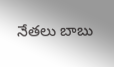నేతలు బాబు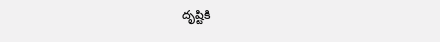దృష్టికి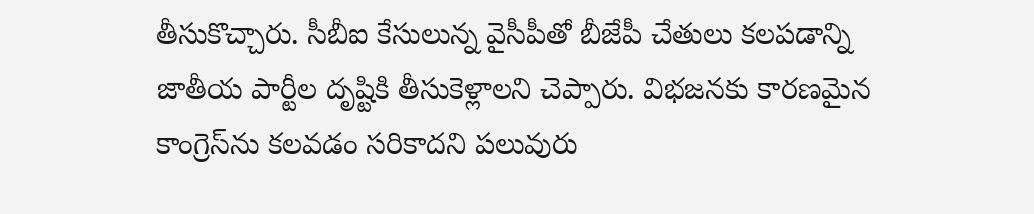తీసుకొచ్చారు. సీబీఐ కేసులున్న వైసీపీతో బీజేపీ చేతులు కలపడాన్ని జాతీయ పార్టీల దృష్టికి తీసుకెళ్లాలని చెప్పారు. విభజనకు కారణమైన కాంగ్రెస్‌ను కలవడం సరికాదని పలువురు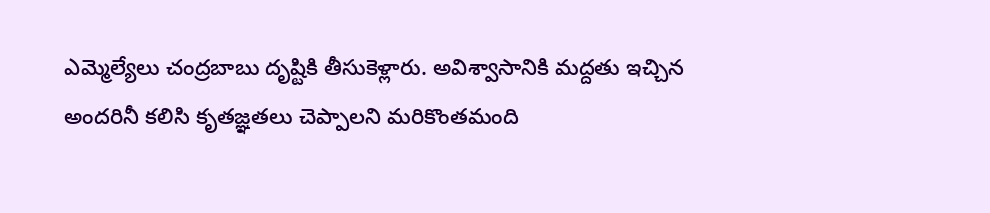ఎమ్మెల్యేలు చంద్రబాబు దృష్టికి తీసుకెళ్లారు. అవిశ్వాసానికి మద్దతు ఇచ్చిన అందరినీ కలిసి కృతజ్ఞతలు చెప్పాలని మరికొంతమంది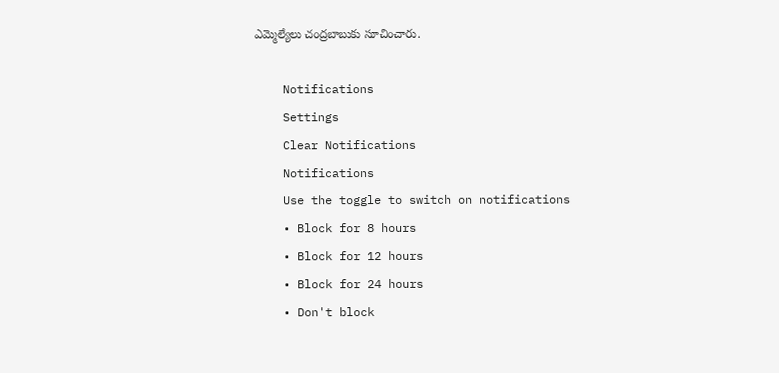ఎమ్మెల్యేలు చంద్రబాబుకు సూచించారు.

    Notifications
    Settings
    Clear Notifications
    Notifications
    Use the toggle to switch on notifications
    • Block for 8 hours
    • Block for 12 hours
    • Block for 24 hours
    • Don't block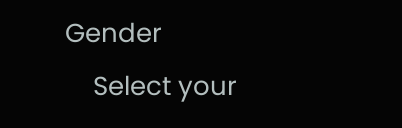Gender
    Select your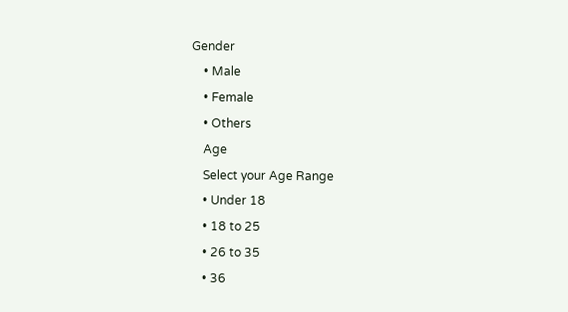Gender
    • Male
    • Female
    • Others
    Age
    Select your Age Range
    • Under 18
    • 18 to 25
    • 26 to 35
    • 36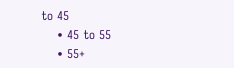to 45
    • 45 to 55
    • 55+